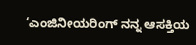‘ಎಂಜಿನೀಯರಿಂಗ್ ನನ್ನ ಆಸಕ್ತಿಯ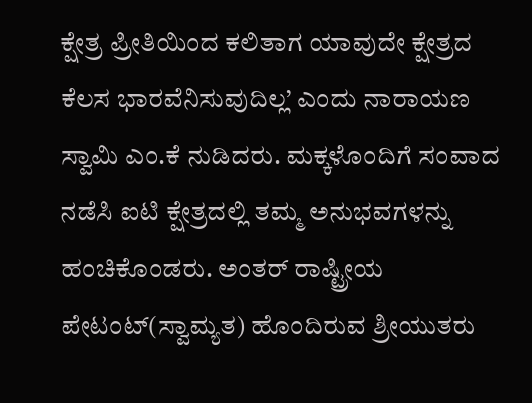ಕ್ಷೇತ್ರ ಪ್ರೀತಿಯಿಂದ ಕಲಿತಾಗ ಯಾವುದೇ ಕ್ಷೇತ್ರದ ಕೆಲಸ ಭಾರವೆನಿಸುವುದಿಲ್ಲ’ ಎಂದು ನಾರಾಯಣ ಸ್ವಾಮಿ ಎಂ.ಕೆ ನುಡಿದರು. ಮಕ್ಕಳೊಂದಿಗೆ ಸಂವಾದ ನಡೆಸಿ ಐಟಿ ಕ್ಷೇತ್ರದಲ್ಲಿ ತಮ್ಮ ಅನುಭವಗಳನ್ನು ಹಂಚಿಕೊಂಡರು. ಅಂತರ್ ರಾಷ್ಟ್ರೀಯ ಪೇಟಂಟ್(ಸ್ವಾಮ್ಯತ) ಹೊಂದಿರುವ ಶ್ರೀಯುತರು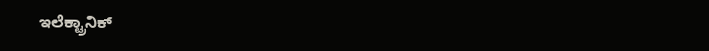ಇಲೆಕ್ಟ್ರಾನಿಕ್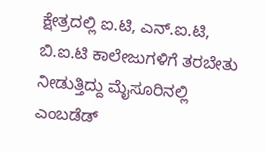ಕ್ಷೇತ್ರದಲ್ಲಿ ಐ.ಟಿ, ಎನ್.ಐ.ಟಿ, ಬಿ.ಐ.ಟಿ ಕಾಲೇಜುಗಳಿಗೆ ತರಬೇತು ನೀಡುತ್ತಿದ್ದು ಮೈಸೂರಿನಲ್ಲಿ ಎಂಬಡೆಡ್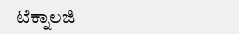ಟೆಕ್ನಾಲಜಿ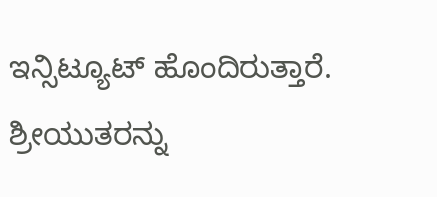ಇನ್ಸಿಟ್ಯೂಟ್ ಹೊಂದಿರುತ್ತಾರೆ. ಶ್ರೀಯುತರನ್ನು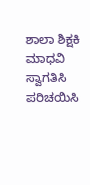ಶಾಲಾ ಶಿಕ್ಷಕಿ ಮಾಧವಿ ಸ್ವಾಗತಿಸಿ ಪರಿಚಯಿಸಿ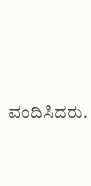ವಂದಿಸಿದರು.